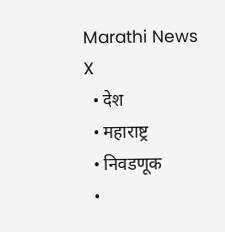Marathi News
X
  • देश
  • महाराष्ट्र
  • निवडणूक
  •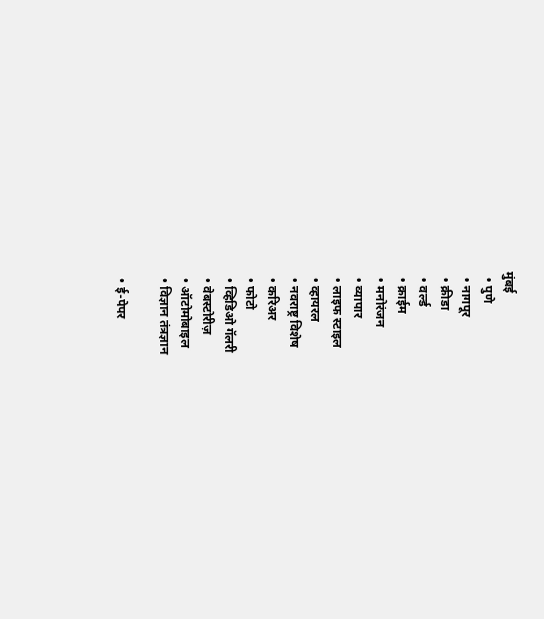मुंबई
  • पुणे
  • नागपूर
  • क्रीडा
  • वर्ल्ड
  • क्राईम
  • मनोरंजन
  • व्यापार
  • लाइफ स्टाइल
  • व्हायरल
  • नवराष्ट्र विशेष
  • करिअर
  • फोटो
  • व्हिडिओ गॅलरी
  • वेबस्टोरीज़
  • ऑटोमोबाइल
  • विज्ञान तंत्रज्ञान

  • ई-पेपर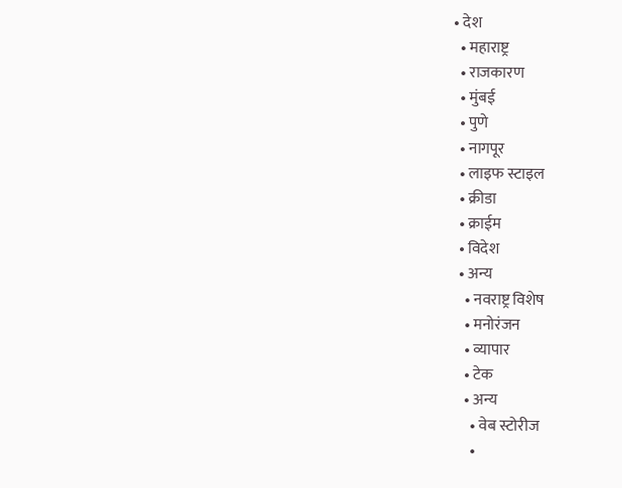• देश
  • महाराष्ट्र
  • राजकारण
  • मुंबई
  • पुणे
  • नागपूर
  • लाइफ स्टाइल
  • क्रीडा
  • क्राईम
  • विदेश
  • अन्य
    • नवराष्ट्र विशेष
    • मनोरंजन
    • व्यापार
    • टेक
    • अन्य
      • वेब स्टोरीज
      •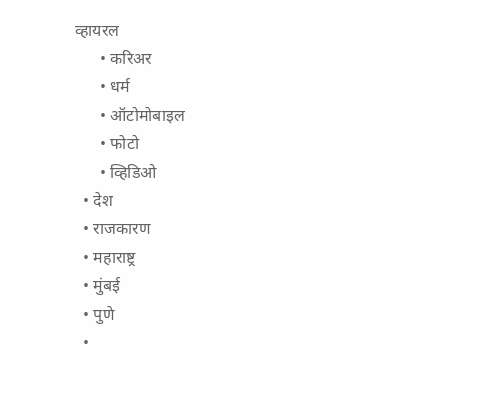व्हायरल
      • करिअर
      • धर्म
      • ऑटोमोबाइल
      • फोटो
      • व्हिडिओ
  • देश
  • राजकारण
  • महाराष्ट्र
  • मुंबई
  • पुणे
  •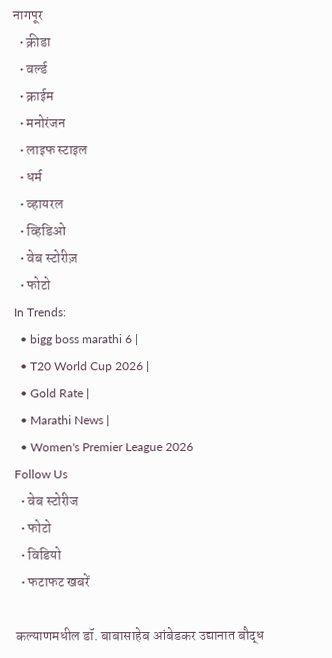नागपूर
  • क्रीडा
  • वर्ल्ड
  • क्राईम
  • मनोरंजन
  • लाइफ स्टाइल
  • धर्म
  • व्हायरल
  • व्हिडिओ
  • वेब स्टोरीज़
  • फोटो
In Trends:
  • bigg boss marathi 6 |
  • T20 World Cup 2026 |
  • Gold Rate |
  • Marathi News |
  • Women's Premier League 2026
Follow Us
  • वेब स्टोरीज
  • फोटो
  • विडियो
  • फटाफट खबरें

कल्याणमधील डॉ. बाबासाहेब आंबेडकर उद्यानात बौद्ध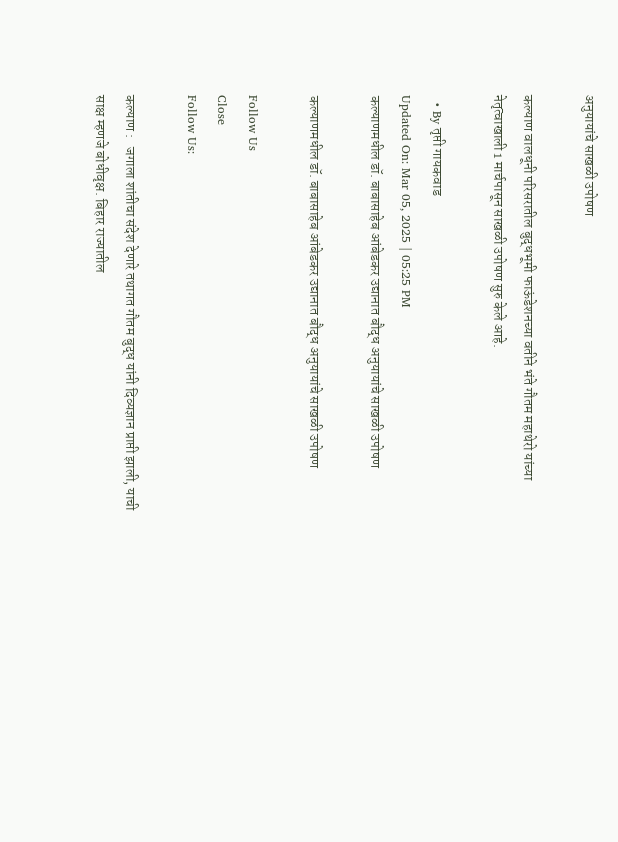अनुयायांचे साखळी उपोषण

कल्याण वालधूनी परिसरातील बुद्धभूमी फाऊंडेशनच्या वतीने भंते गौतम महाथेरो यांच्या नेतृत्वाखाली 1 मार्चपासून साखळी उपोषण सुरु केले आहे.

  • By तृप्ती गायकवाड
Updated On: Mar 05, 2025 | 05:25 PM
कल्याणमधील डॉ. बाबासाहेब आंबेडकर उद्यानात बौद्ध अनुयायांचे साखळी उपोषण

कल्याणमधील डॉ. बाबासाहेब आंबेडकर उद्यानात बौद्ध अनुयायांचे साखळी उपोषण

Follow Us
Close
Follow Us:

कल्याण :   जगाला शांतीचा संदेश देणारे तथागत गौतम बुद्ध यांनी दिव्यज्ञान प्राप्ती झाली, याची साक्ष म्हणजे बोधीवृक्ष. बिहार राज्यातील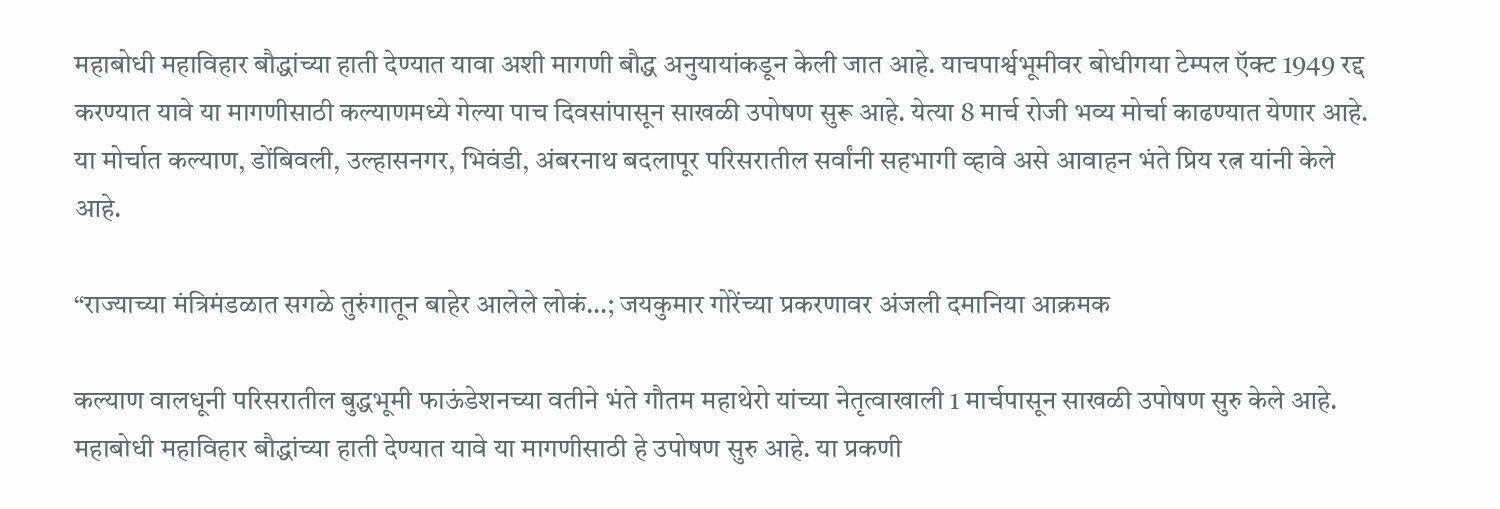महाबोधी महाविहार बौद्धांच्या हाती देण्यात यावा अशी मागणी बौद्ध अनुयायांकडून केली जात आहे. याचपार्श्वभूमीवर बोधीगया टेम्पल ऍक्ट 1949 रद्द करण्यात यावे या मागणीसाठी कल्याणमध्ये गेल्या पाच दिवसांपासून साखळी उपोषण सुरू आहे. येत्या 8 मार्च रोजी भव्य मोर्चा काढण्यात येणार आहे. या मोर्चात कल्याण, डोंबिवली, उल्हासनगर, भिवंडी, अंबरनाथ बदलापूर परिसरातील सर्वांनी सहभागी व्हावे असे आवाहन भंते प्रिय रत्न यांनी केले आहे.

“राज्याच्या मंत्रिमंडळात सगळे तुरुंगातून बाहेर आलेले लोकं…; जयकुमार गोरेंच्या प्रकरणावर अंजली दमानिया आक्रमक

कल्याण वालधूनी परिसरातील बुद्धभूमी फाऊंडेशनच्या वतीने भंते गौतम महाथेरो यांच्या नेतृत्वाखाली 1 मार्चपासून साखळी उपोषण सुरु केले आहे. महाबोधी महाविहार बौद्धांच्या हाती देण्यात यावे या मागणीसाठी हे उपोषण सुरु आहे. या प्रकणी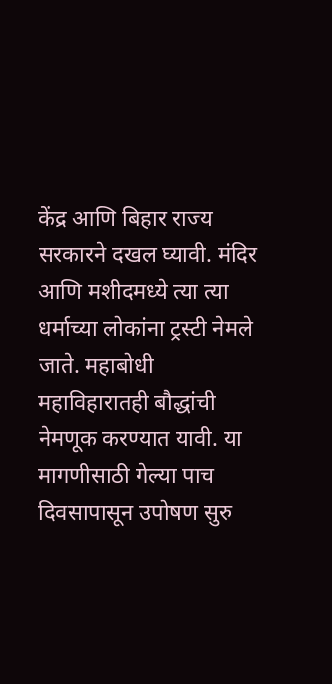केंद्र आणि बिहार राज्य सरकारने दखल घ्यावी. मंदिर आणि मशीदमध्ये त्या त्या धर्माच्या लोकांना ट्रस्टी नेमले जाते. महाबोधी महाविहारातही बौद्धांची नेमणूक करण्यात यावी. या मागणीसाठी गेल्या पाच दिवसापासून उपोषण सुरु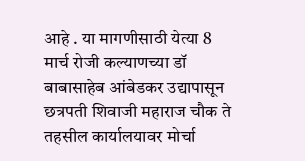आहे . या मागणीसाठी येत्या 8 मार्च रोजी कल्याणच्या डॉ बाबासाहेब आंबेडकर उद्यापासून छत्रपती शिवाजी महाराज चौक ते तहसील कार्यालयावर मोर्चा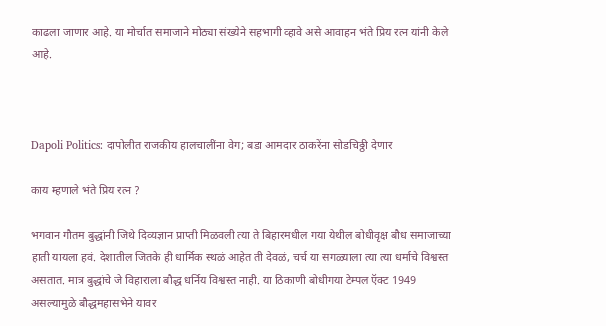काढला जाणार आहे. या मोर्चात समाजाने मोठ्या संख्येने सहभागी व्हावे असे आवाहन भंते प्रिय रत्न यांनी केले आहे.



Dapoli Politics: दापोलीत राजकीय हालचालींना वेग; बडा आमदार ठाकरेंना सोडचिठ्ठी देणार

काय म्हणाले भंते प्रिय रत्न ?

भगवान गौतम बुद्धांनी जिथे दिव्यज्ञान प्राप्ती मिळवली त्या ते बिहारमधील गया येथील बोधीवृक्ष बौध समाजाच्या हाती यायला हवं. देशातील जितके ही धार्मिक स्थळं आहेत ती देवळं, चर्च या सगळ्याला त्या त्या धर्माचे विश्वस्त असतात. मात्र बुद्धांचे जे विहाराला बौद्ध धर्निय विश्वस्त नाही. या ठिकाणी बोधीगया टेम्पल ऍक्ट 1949 असल्यामुळे बौद्धमहासभेने यावर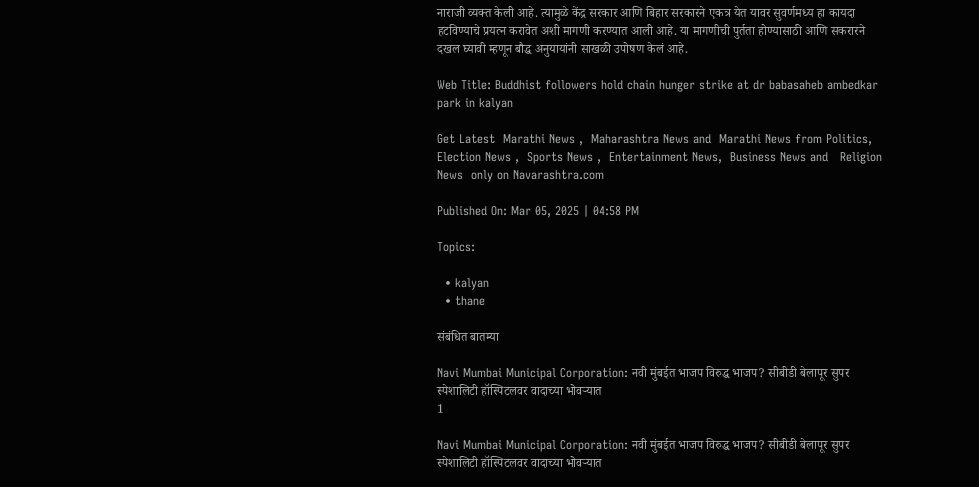नाराजी व्यक्त केली आहे. त्यामुळे केंद्र सरकार आणि बिहार सरकारने एकत्र येत यावर सुवर्णमध्य हा कायदा हटविण्याचे प्रयत्न करावेत अशी मागणी करण्यात आली आहे. या मागणीची पुर्तता होण्यासाठी आणि सकरारने दखल घ्यावी म्हणून बौद्ध अनुयायांनी साखळी उपोषण केलं आहे.

Web Title: Buddhist followers hold chain hunger strike at dr babasaheb ambedkar park in kalyan

Get Latest  Marathi News ,  Maharashtra News and  Marathi News from Politics,  Election News ,  Sports News ,  Entertainment News,  Business News and   Religion News  only on Navarashtra.com

Published On: Mar 05, 2025 | 04:58 PM

Topics:

  • kalyan
  • thane

संबंधित बातम्या

Navi Mumbai Municipal Corporation: नवी मुंबईत भाजप विरुद्ध भाजप? सीबीडी बेलापूर सुपर स्पेशालिटी हॉस्पिटलवर वादाच्या भोवऱ्यात
1

Navi Mumbai Municipal Corporation: नवी मुंबईत भाजप विरुद्ध भाजप? सीबीडी बेलापूर सुपर स्पेशालिटी हॉस्पिटलवर वादाच्या भोवऱ्यात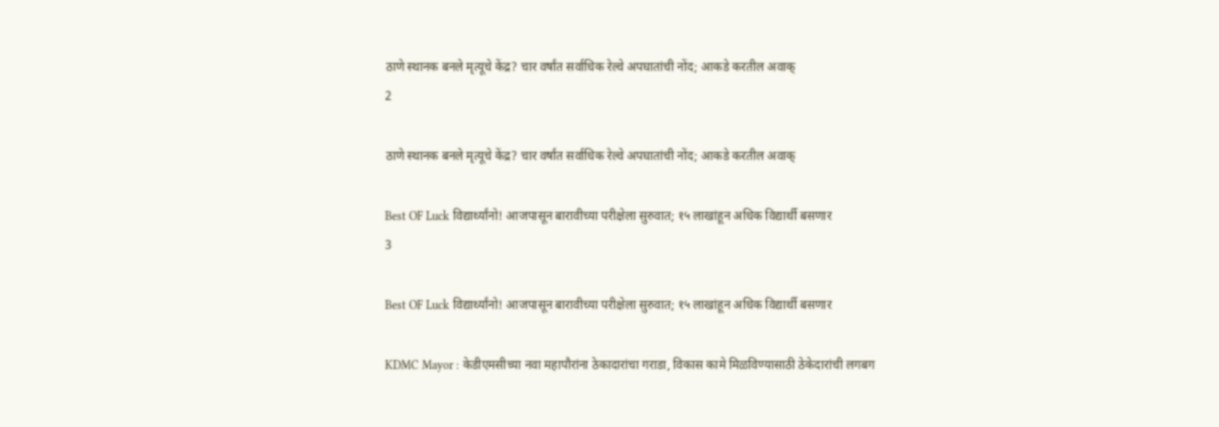ठाणे स्थानक बनले मृत्यूचे केंद्र? चार वर्षांत सर्वाधिक रेल्वे अपघातांची नोंद; आकडे करतील अवाक्
2

ठाणे स्थानक बनले मृत्यूचे केंद्र? चार वर्षांत सर्वाधिक रेल्वे अपघातांची नोंद; आकडे करतील अवाक्

Best OF Luck विद्यार्थ्यांनो! आजपासून बारावीच्या परीक्षेला सुरुवात; १५ लाखांहून अधिक विद्यार्थी बसणार
3

Best OF Luck विद्यार्थ्यांनो! आजपासून बारावीच्या परीक्षेला सुरुवात; १५ लाखांहून अधिक विद्यार्थी बसणार

KDMC Mayor : केडीएमसीच्या नवा महापौरांना ठेकादारांचा गराडा, विकास कामे मिळविण्यासाठी ठेकेदारांची लगबग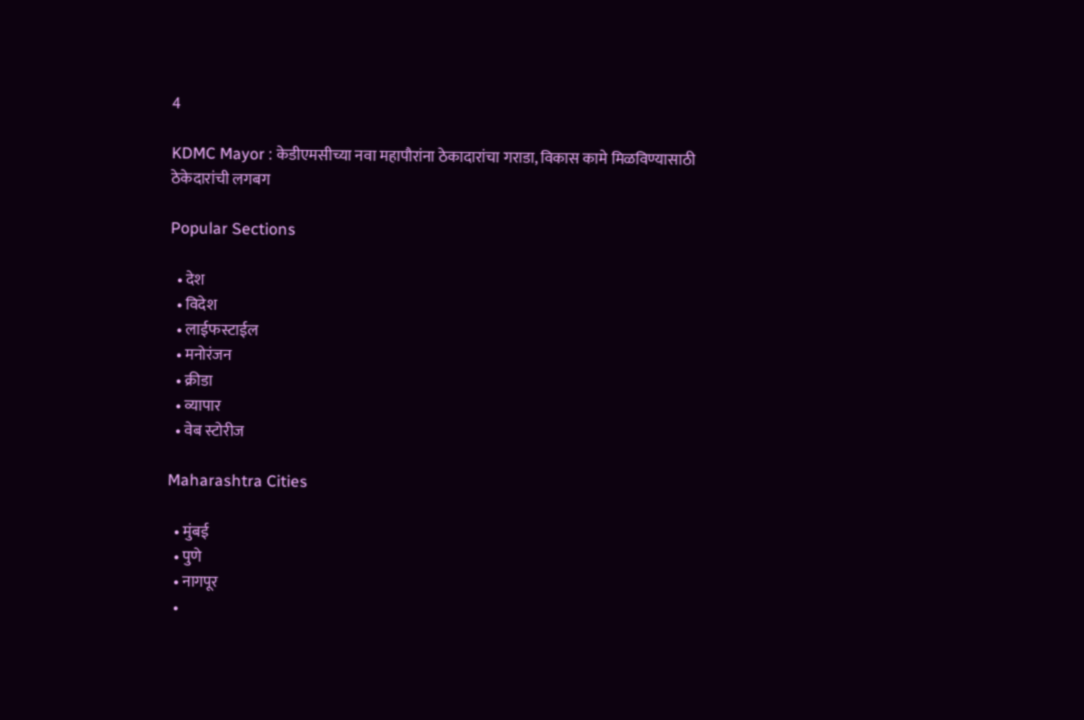4

KDMC Mayor : केडीएमसीच्या नवा महापौरांना ठेकादारांचा गराडा, विकास कामे मिळविण्यासाठी ठेकेदारांची लगबग

Popular Sections

  • देश
  • विदेश
  • लाईफस्टाईल
  • मनोरंजन
  • क्रीडा
  • व्यापार
  • वेब स्टोरीज

Maharashtra Cities

  • मुंबई
  • पुणे
  • नागपूर
  •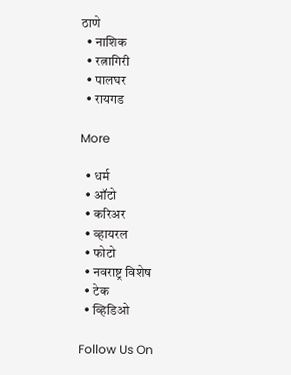ठाणे
  • नाशिक
  • रत्नागिरी
  • पालघर
  • रायगड

More

  • धर्म
  • ऑटो
  • करिअर
  • व्हायरल
  • फोटो
  • नवराष्ट्र विशेष
  • टेक
  • व्हिडिओ

Follow Us On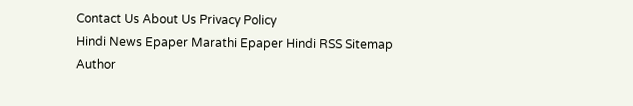Contact Us About Us Privacy Policy
Hindi News Epaper Marathi Epaper Hindi RSS Sitemap Author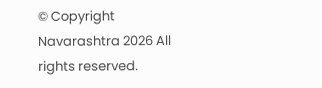© Copyright Navarashtra 2026 All rights reserved.